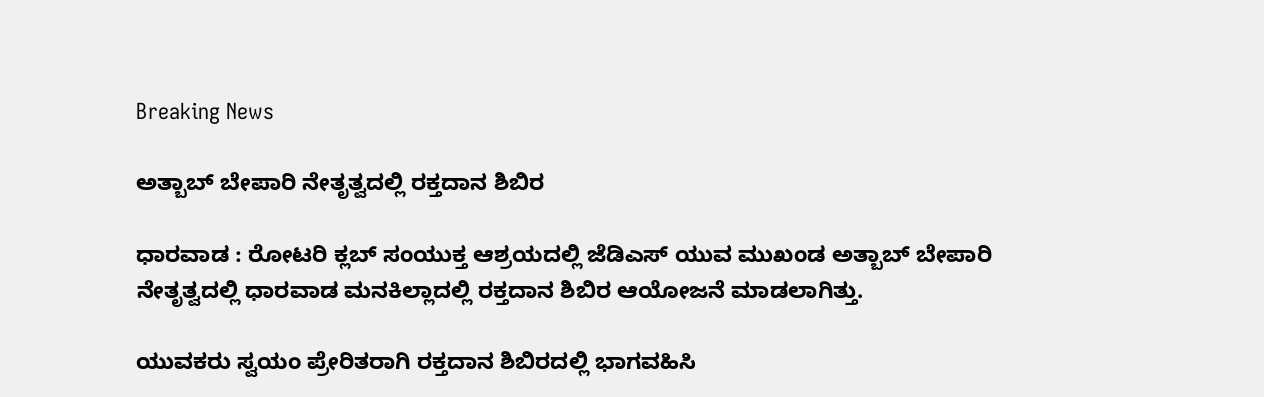Breaking News

ಅತ್ಬಾಬ್ ಬೇಪಾರಿ ನೇತೃತ್ವದಲ್ಲಿ ರಕ್ತದಾನ ಶಿಬಿರ

ಧಾರವಾಡ : ರೋಟರಿ ಕ್ಲಬ್ ಸಂಯುಕ್ತ ಆಶ್ರಯದಲ್ಲಿ ಜೆಡಿಎಸ್ ಯುವ ಮುಖಂಡ ಅತ್ಬಾಬ್ ಬೇಪಾರಿ ನೇತೃತ್ವದಲ್ಲಿ ಧಾರವಾಡ ಮನಕಿಲ್ಲಾದಲ್ಲಿ ರಕ್ತದಾನ ಶಿಬಿರ ಆಯೋಜನೆ ಮಾಡಲಾಗಿತ್ತು.

ಯುವಕರು ಸ್ವಯಂ ಪ್ರೇರಿತರಾಗಿ ರಕ್ತದಾನ ಶಿಬಿರದಲ್ಲಿ ಭಾಗವಹಿಸಿ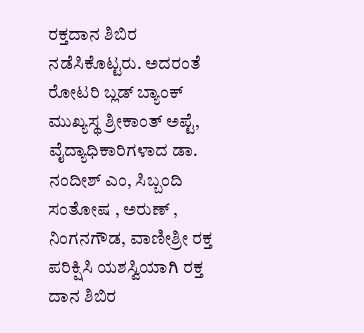ರಕ್ತದಾನ ಶಿಬಿರ ನಡೆಸಿಕೊಟ್ಟರು. ಅದರಂತೆ ರೋಟರಿ ಬ್ಲಡ್ ಬ್ಯಾಂಕ್ ಮುಖ್ಯಸ್ಥ ಶ್ರೀಕಾಂತ್ ಅಪ್ಟೆ, ವೈದ್ಯಾಧಿಕಾರಿಗಳಾದ ಡಾ. ನಂದೀಶ್ ಎಂ, ಸಿಬ್ಬಂದಿ ಸಂತೋಷ , ಅರುಣ್ , ನಿಂಗನಗೌಡ, ವಾಣೀಶ್ರೀ ರಕ್ತ ಪರಿಕ್ಷಿಸಿ ಯಶಸ್ವಿಯಾಗಿ ರಕ್ತ ದಾನ ಶಿಬಿರ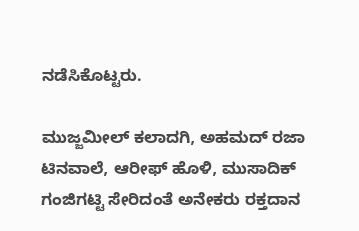ನಡೆಸಿಕೊಟ್ಟರು.

ಮುಜ್ಜಮೀಲ್ ಕಲಾದಗಿ, ಅಹಮದ್ ರಜಾ ಟಿನವಾಲೆ, ಆರೀಫ್ ಹೊಳಿ, ಮುಸಾದಿಕ್ ಗಂಜಿಗಟ್ಟಿ ಸೇರಿದಂತೆ ಅನೇಕರು ರಕ್ತದಾನ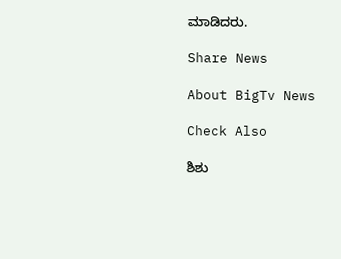ಮಾಡಿದರು.

Share News

About BigTv News

Check Also

ಶಿಶು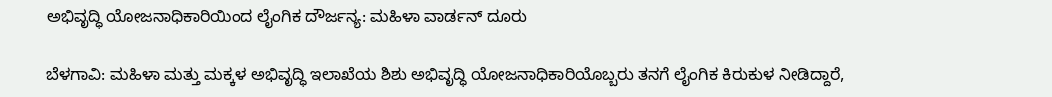ಅಭಿವೃದ್ಧಿ ಯೋಜನಾಧಿಕಾರಿಯಿಂದ ಲೈಂಗಿಕ ದೌರ್ಜನ್ಯ: ಮಹಿಳಾ ವಾರ್ಡನ್‌ ದೂರು

ಬೆಳಗಾವಿ: ಮಹಿಳಾ ಮತ್ತು ಮಕ್ಕಳ ಅಭಿವೃದ್ಧಿ ಇಲಾಖೆಯ ಶಿಶು ಅಭಿವೃದ್ಧಿ ಯೋಜನಾಧಿಕಾರಿಯೊಬ್ಬರು ತನಗೆ ಲೈಂಗಿಕ ಕಿರುಕುಳ ನೀಡಿದ್ದಾರೆ,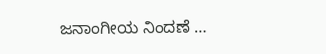ಜನಾಂಗೀಯ ನಿಂದಣೆ …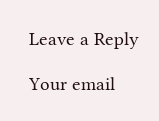Leave a Reply

Your email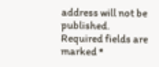address will not be published. Required fields are marked *